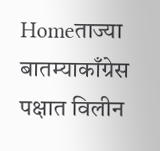Homeताज्या बातम्याकाँग्रेस पक्षात विलीन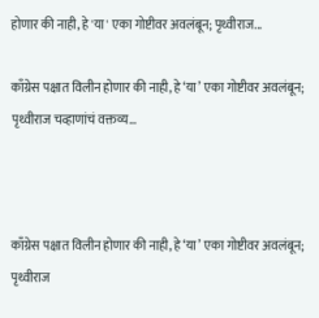होणार की नाही, हे 'या' एका गोष्टीवर अवलंबून; पृथ्वीराज...

काँग्रेस पक्षात विलीन होणार की नाही, हे ‘या’ एका गोष्टीवर अवलंबून; पृथ्वीराज चव्हाणांचं वक्तव्य…



काँग्रेस पक्षात विलीन होणार की नाही, हे ‘या’ एका गोष्टीवर अवलंबून; पृथ्वीराज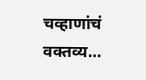चव्हाणांचं वक्तव्य…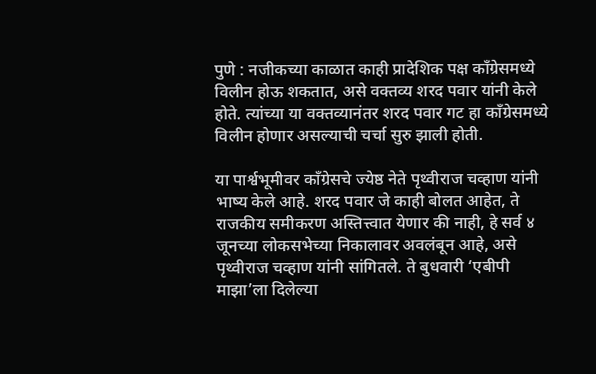पुणे : नजीकच्या काळात काही प्रादेशिक पक्ष काँग्रेसमध्ये विलीन होऊ शकतात, असे वक्तव्य शरद पवार यांनी केले होते. त्यांच्या या वक्तव्यानंतर शरद पवार गट हा काँग्रेसमध्ये विलीन होणार असल्याची चर्चा सुरु झाली होती.

या पार्श्वभूमीवर काँग्रेसचे ज्येष्ठ नेते पृथ्वीराज चव्हाण यांनी भाष्य केले आहे. शरद पवार जे काही बोलत आहेत, ते राजकीय समीकरण अस्तित्त्वात येणार की नाही, हे सर्व ४ जूनच्या लोकसभेच्या निकालावर अवलंबून आहे, असे पृथ्वीराज चव्हाण यांनी सांगितले. ते बुधवारी ‘एबीपी माझा’ला दिलेल्या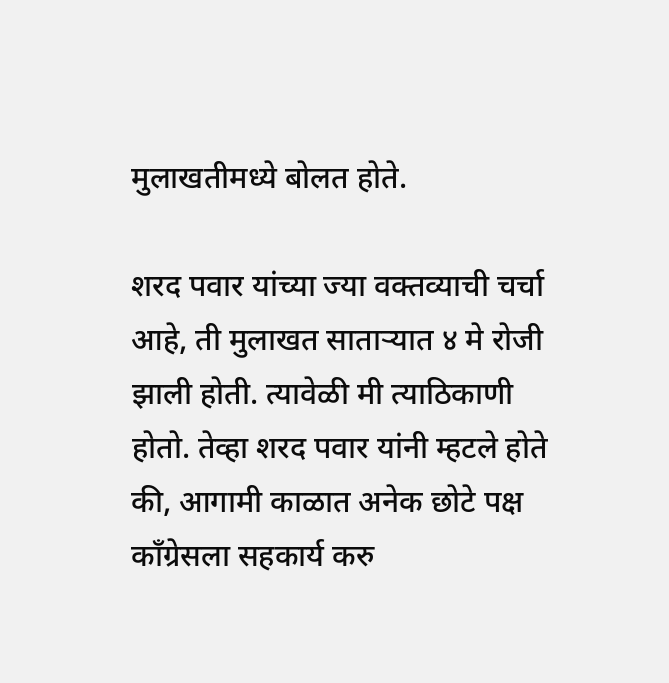मुलाखतीमध्ये बोलत होते.

शरद पवार यांच्या ज्या वक्तव्याची चर्चा आहे, ती मुलाखत साताऱ्यात ४ मे रोजी झाली होती. त्यावेळी मी त्याठिकाणी होतो. तेव्हा शरद पवार यांनी म्हटले होते की, आगामी काळात अनेक छोटे पक्ष काँग्रेसला सहकार्य करु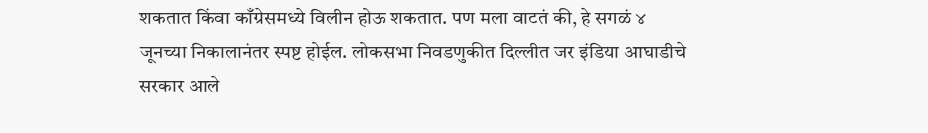शकतात किंवा काँग्रेसमध्ये विलीन होऊ शकतात. पण मला वाटतं की, हे सगळं ४ जूनच्या निकालानंतर स्पष्ट होईल. लोकसभा निवडणुकीत दिल्लीत जर इंडिया आघाडीचे सरकार आले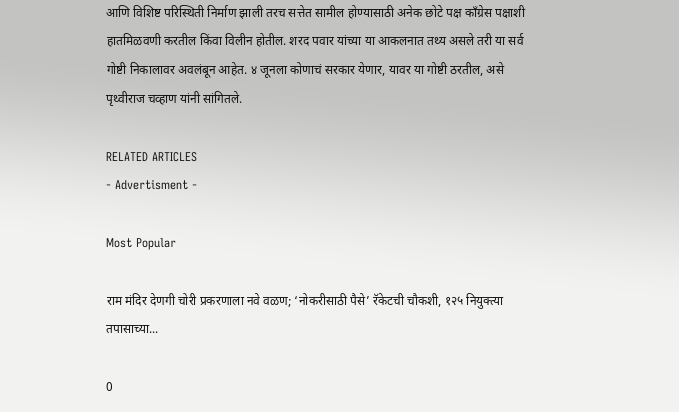आणि विशिष्ट परिस्थिती निर्माण झाली तरच सत्तेत सामील होण्यासाठी अनेक छोटे पक्ष काँग्रेस पक्षाशी हातमिळवणी करतील किंवा विलीन होतील. शरद पवार यांच्या या आकलनात तथ्य असले तरी या सर्व गोष्टी निकालावर अवलंबून आहेत. ४ जूनला कोणाचं सरकार येणार, यावर या गोष्टी ठरतील, असे पृथ्वीराज चव्हाण यांनी सांगितले.

RELATED ARTICLES
- Advertisment -

Most Popular

राम मंदिर देणगी चोरी प्रकरणाला नवे वळण; ‘नोकरीसाठी पैसे’ रॅकेटची चौकशी, १२५ नियुक्त्या तपासाच्या...

0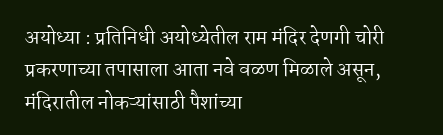अयोध्या : प्रतिनिधी अयोध्येतील राम मंदिर देणगी चोरी प्रकरणाच्या तपासाला आता नवे वळण मिळाले असून, मंदिरातील नोकऱ्यांसाठी पैशांच्या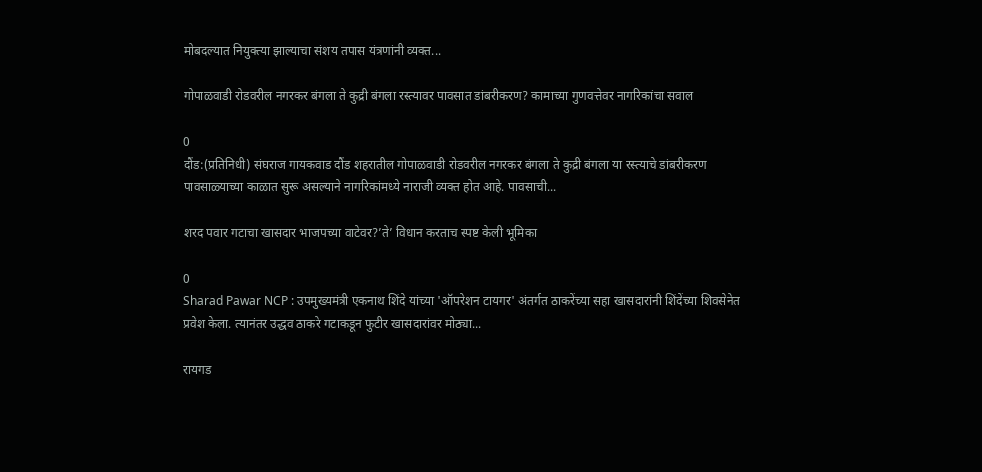मोबदल्यात नियुक्त्या झाल्याचा संशय तपास यंत्रणांनी व्यक्त...

गोपाळवाडी रोडवरील नगरकर बंगला ते कुद्री बंगला रस्त्यावर पावसात डांबरीकरण? कामाच्या गुणवत्तेवर नागरिकांचा सवाल

0
दौंड:(प्रतिनिधी) संघराज गायकवाड दौंड शहरातील गोपाळवाडी रोडवरील नगरकर बंगला ते कुद्री बंगला या रस्त्याचे डांबरीकरण पावसाळ्याच्या काळात सुरू असल्याने नागरिकांमध्ये नाराजी व्यक्त होत आहे. पावसाची...

शरद पवार गटाचा खासदार भाजपच्या वाटेवर?’ते’ विधान करताच स्पष्ट केली भूमिका

0
Sharad Pawar NCP : उपमुख्यमंत्री एकनाथ शिंदे यांच्या 'ऑपरेशन टायगर' अंतर्गत ठाकरेंच्या सहा खासदारांनी शिंदेंच्या शिवसेनेत प्रवेश केला. त्यानंतर उद्धव ठाकरे गटाकडून फुटीर खासदारांवर मोठ्या...

रायगड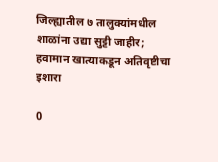जिल्ह्यातील ७ तालुक्यांमधील शाळांना उद्या सुट्टी जाहीर; हवामान खात्याकडून अतिवृष्टीचा इशारा

0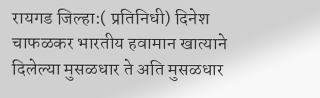रायगड जिल्हा:( प्रतिनिधी) दिनेश चाफळकर भारतीय हवामान खात्याने दिलेल्या मुसळधार ते अति मुसळधार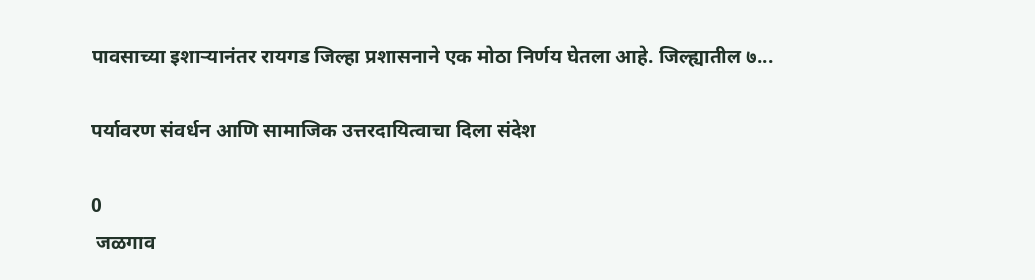पावसाच्या इशाऱ्यानंतर रायगड जिल्हा प्रशासनाने एक मोठा निर्णय घेतला आहे. जिल्ह्यातील ७...

पर्यावरण संवर्धन आणि सामाजिक उत्तरदायित्वाचा दिला संदेश

0
 जळगाव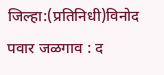जिल्हा:(प्रतिनिधी)विनोद पवार जळगाव : द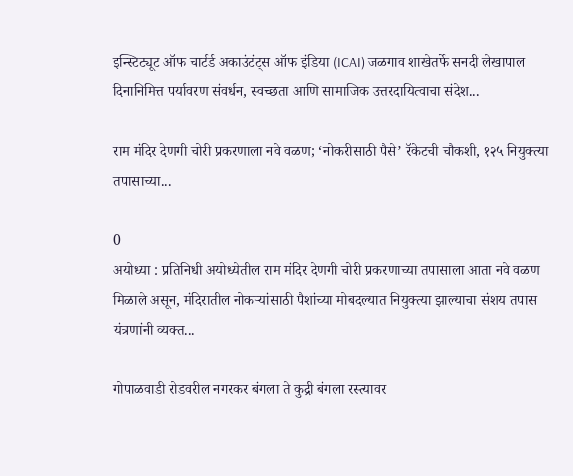इन्स्टिट्यूट ऑफ चार्टर्ड अकाउंटंट्स ऑफ इंडिया (ICAI) जळगाव शाखेतर्फे सनदी लेखापाल दिनानिमित्त पर्यावरण संवर्धन, स्वच्छता आणि सामाजिक उत्तरदायित्वाचा संदेश...

राम मंदिर देणगी चोरी प्रकरणाला नवे वळण; ‘नोकरीसाठी पैसे’ रॅकेटची चौकशी, १२५ नियुक्त्या तपासाच्या...

0
अयोध्या : प्रतिनिधी अयोध्येतील राम मंदिर देणगी चोरी प्रकरणाच्या तपासाला आता नवे वळण मिळाले असून, मंदिरातील नोकऱ्यांसाठी पैशांच्या मोबदल्यात नियुक्त्या झाल्याचा संशय तपास यंत्रणांनी व्यक्त...

गोपाळवाडी रोडवरील नगरकर बंगला ते कुद्री बंगला रस्त्यावर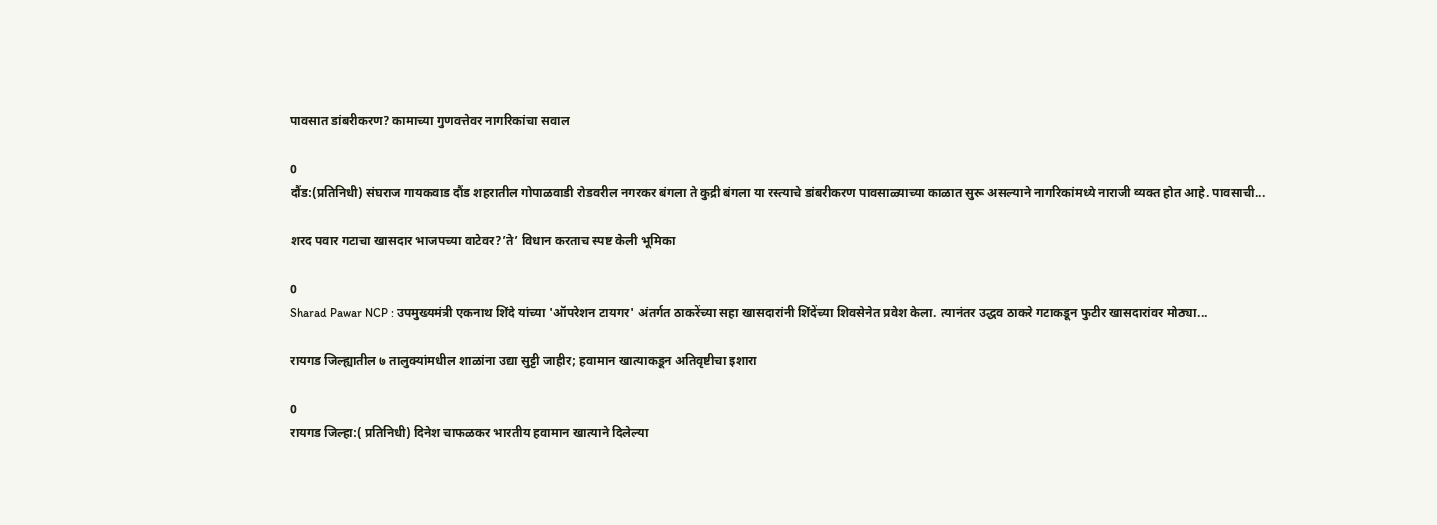पावसात डांबरीकरण? कामाच्या गुणवत्तेवर नागरिकांचा सवाल

0
दौंड:(प्रतिनिधी) संघराज गायकवाड दौंड शहरातील गोपाळवाडी रोडवरील नगरकर बंगला ते कुद्री बंगला या रस्त्याचे डांबरीकरण पावसाळ्याच्या काळात सुरू असल्याने नागरिकांमध्ये नाराजी व्यक्त होत आहे. पावसाची...

शरद पवार गटाचा खासदार भाजपच्या वाटेवर?’ते’ विधान करताच स्पष्ट केली भूमिका

0
Sharad Pawar NCP : उपमुख्यमंत्री एकनाथ शिंदे यांच्या 'ऑपरेशन टायगर' अंतर्गत ठाकरेंच्या सहा खासदारांनी शिंदेंच्या शिवसेनेत प्रवेश केला. त्यानंतर उद्धव ठाकरे गटाकडून फुटीर खासदारांवर मोठ्या...

रायगड जिल्ह्यातील ७ तालुक्यांमधील शाळांना उद्या सुट्टी जाहीर; हवामान खात्याकडून अतिवृष्टीचा इशारा

0
रायगड जिल्हा:( प्रतिनिधी) दिनेश चाफळकर भारतीय हवामान खात्याने दिलेल्या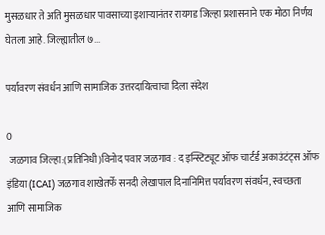मुसळधार ते अति मुसळधार पावसाच्या इशाऱ्यानंतर रायगड जिल्हा प्रशासनाने एक मोठा निर्णय घेतला आहे. जिल्ह्यातील ७...

पर्यावरण संवर्धन आणि सामाजिक उत्तरदायित्वाचा दिला संदेश

0
 जळगाव जिल्हा:(प्रतिनिधी)विनोद पवार जळगाव : द इन्स्टिट्यूट ऑफ चार्टर्ड अकाउंटंट्स ऑफ इंडिया (ICAI) जळगाव शाखेतर्फे सनदी लेखापाल दिनानिमित्त पर्यावरण संवर्धन, स्वच्छता आणि सामाजिक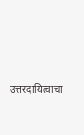उत्तरदायित्वाचा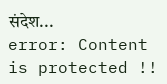संदेश...
error: Content is protected !!